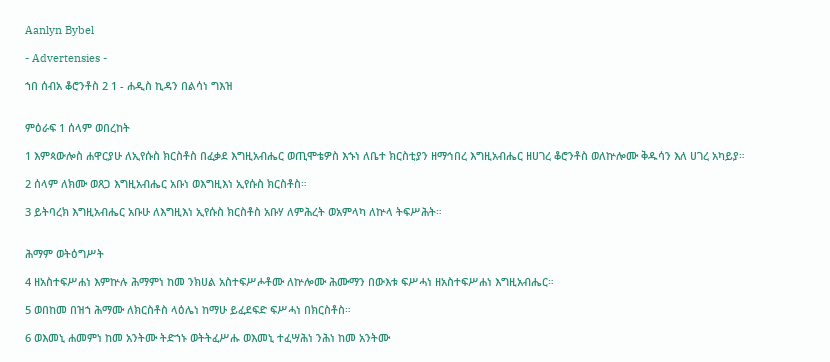Aanlyn Bybel

- Advertensies -

ኀበ ሰብአ ቆሮንቶስ 2 1 - ሐዲስ ኪዳን በልሳነ ግእዝ


ምዕራፍ 1 ሰላም ወበረከት

1 እምጳውሎስ ሐዋርያሁ ለኢየሱስ ክርስቶስ በፈቃደ እግዚአብሔር ወጢሞቴዎስ እኁነ ለቤተ ክርስቲያን ዘማኅበረ እግዚአብሔር ዘሀገረ ቆሮንቶስ ወለኵሎሙ ቅዱሳን እለ ሀገረ አካይያ።

2 ሰላም ለክሙ ወጸጋ እግዚአብሔር አቡነ ወእግዚእነ ኢየሱስ ክርስቶስ።

3 ይትባረክ እግዚአብሔር አቡሁ ለእግዚእነ ኢየሱስ ክርስቶስ አቡሃ ለምሕረት ወአምላካ ለኵላ ትፍሥሕት።


ሕማም ወትዕግሥት

4 ዘአስተፍሥሐነ እምኵሉ ሕማምነ ከመ ንክሀል አስተፍሥሖቶሙ ለኵሎሙ ሕሙማን በውእቱ ፍሥሓነ ዘአስተፍሥሐነ እግዚአብሔር።

5 ወበከመ በዝኀ ሕማሙ ለክርስቶስ ላዕሌነ ከማሁ ይፈደፍድ ፍሥሓነ በክርስቶስ።

6 ወእመኒ ሐመምነ ከመ አንትሙ ትድኀኑ ወትትፈሥሑ ወእመኒ ተፈሣሕነ ንሕነ ከመ አንትሙ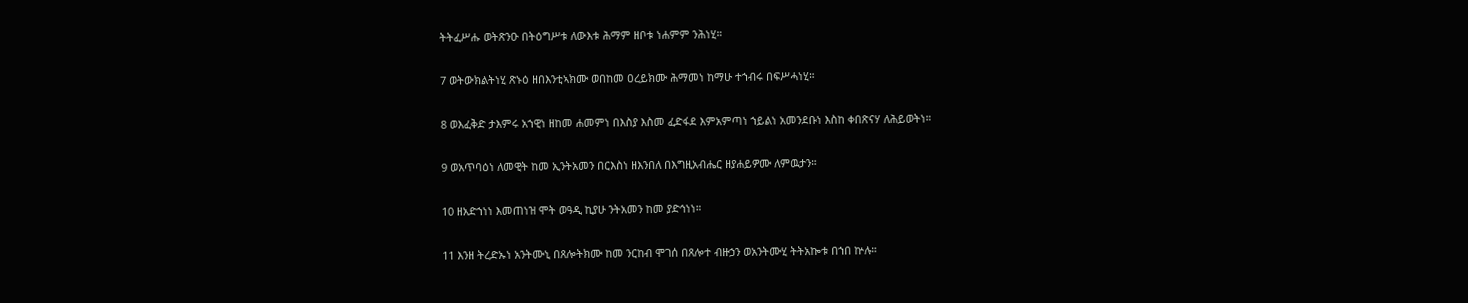ትትፈሥሑ ወትጽንዑ በትዕግሥቱ ለውእቱ ሕማም ዘቦቱ ነሐምም ንሕነሂ።

7 ወትውክልትነሂ ጽኑዕ ዘበእንቲኣክሙ ወበከመ ዐረይክሙ ሕማመነ ከማሁ ተኀብሩ በፍሥሓነሂ።

8 ወእፈቅድ ታእምሩ አኀዊነ ዘከመ ሐመምነ በእስያ እስመ ፈድፋደ እምአምጣነ ኀይልነ አመንደቡነ እስከ ቀበጽናሃ ለሕይወትነ።

9 ወአጥባዕነ ለመዊት ከመ ኢንትአመን በርእስነ ዘእንበለ በእግዚአብሔር ዘያሐይዎሙ ለምዉታን።

10 ዘአድኀነነ እመጠነዝ ሞት ወዓዲ ኪያሁ ንትአመን ከመ ያድኅነነ።

11 እንዘ ትረድኡነ አንትሙኒ በጸሎትክሙ ከመ ንርከብ ሞገሰ በጸሎተ ብዙኃን ወአንትሙሂ ትትአኰቱ በኀበ ኵሉ።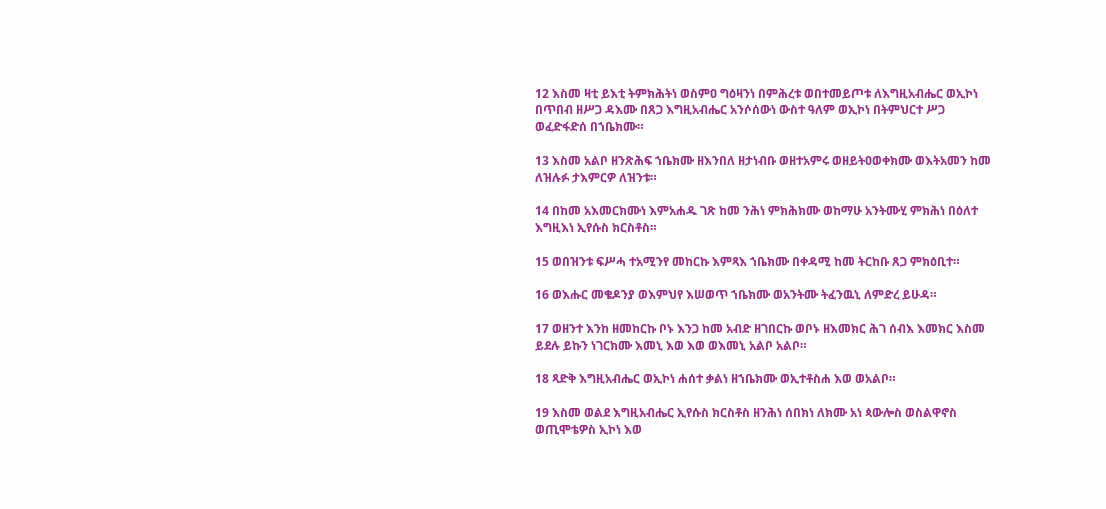12 እስመ ዛቲ ይእቲ ትምክሕትነ ወስምዐ ግዕዛንነ በምሕረቱ ወበተመይጦቱ ለእግዚአብሔር ወኢኮነ በጥበብ ዘሥጋ ዳእሙ በጸጋ እግዚአብሔር አንሶሰውነ ውስተ ዓለም ወኢኮነ በትምህርተ ሥጋ ወፈድፋድሰ በኀቤክሙ።

13 እስመ አልቦ ዘንጽሕፍ ኀቤክሙ ዘእንበለ ዘታነብቡ ወዘተአምሩ ወዘይትዐወቀክሙ ወእትአመን ከመ ለዝሉፉ ታእምርዎ ለዝንቱ።

14 በከመ አእመርክሙነ እምአሐዱ ገጽ ከመ ንሕነ ምክሕክሙ ወከማሁ አንትሙሂ ምክሕነ በዕለተ እግዚእነ ኢየሱስ ክርስቶስ።

15 ወበዝንቱ ፍሥሓ ተአሚንየ መከርኩ እምጻእ ኀቤክሙ በቀዳሚ ከመ ትርከቡ ጸጋ ምክዕቢተ።

16 ወእሑር መቄዶንያ ወእምህየ እሠወጥ ኀቤክሙ ወአንትሙ ትፈንዉኒ ለምድረ ይሁዳ።

17 ወዘንተ እንከ ዘመከርኩ ቦኑ እንጋ ከመ አብድ ዘገበርኩ ወቦኑ ዘእመክር ሕገ ሰብእ እመክር እስመ ይደሉ ይኩን ነገርክሙ እመኒ እወ እወ ወእመኒ አልቦ አልቦ።

18 ጻድቅ እግዚአብሔር ወኢኮነ ሐሰተ ቃልነ ዘኀቤክሙ ወኢተቶስሐ እወ ወአልቦ።

19 እስመ ወልደ እግዚአብሔር ኢየሱስ ክርስቶስ ዘንሕነ ሰበክነ ለክሙ አነ ጳውሎስ ወስልዋኖስ ወጢሞቴዎስ ኢኮነ እወ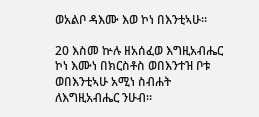ወአልቦ ዳእሙ እወ ኮነ በእንቲኣሁ።

20 እስመ ኵሉ ዘአሰፈወ እግዚአብሔር ኮነ እሙነ በክርስቶስ ወበእንተዝ ቦቱ ወበእንቲኣሁ አሚነ ስብሐት ለእግዚአብሔር ንሁብ።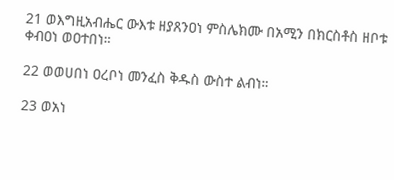21 ወእግዚአብሔር ውእቱ ዘያጸንዐነ ምስሌክሙ በአሚን በክርስቶስ ዘቦቱ ቀብዐነ ወዐተበነ።

22 ወወሀበነ ዐረቦነ መንፈስ ቅዱስ ውስተ ልብነ።

23 ወአነ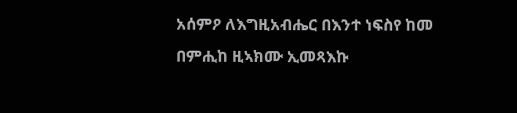አሰምዖ ለእግዚአብሔር በእንተ ነፍስየ ከመ በምሒከ ዚኣክሙ ኢመጻእኩ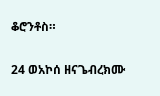ቆሮንቶስ።

24 ወአኮሰ ዘናጌብረክሙ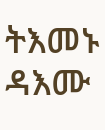ትእመኑ ዳእሙ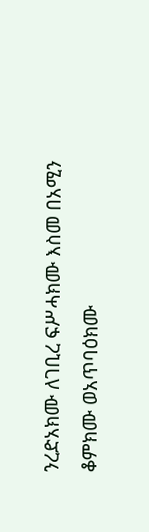ንረድአክሙ ለገቢረ ፍሥሓክሙ እስመ በአሚን ቆምክሙ ወአጥባዕክሙ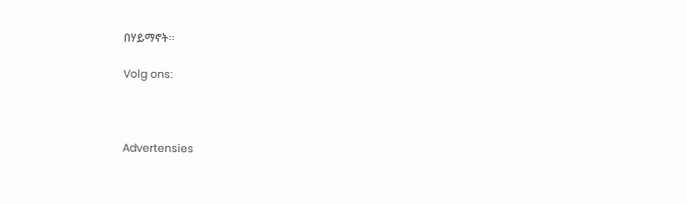በሃይማኖት።

Volg ons:



Advertensies